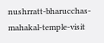nushrratt-bharucchas-mahakal-temple-visit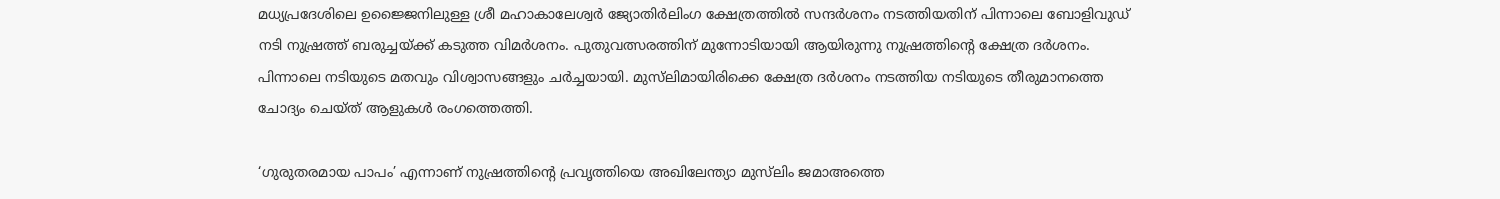മധ്യപ്രദേശിലെ ഉജ്ജൈനിലുള്ള ശ്രീ മഹാകാലേശ്വര്‍ ജ്യോതിര്‍ലിംഗ ക്ഷേത്രത്തില്‍ സന്ദര്‍ശനം നടത്തിയതിന് പിന്നാലെ ബോളിവുഡ് നടി നുഷ്രത്ത് ബരുച്ചയ്ക്ക് കടുത്ത വിമര്‍ശനം. പുതുവത്സരത്തിന് മുന്നോടിയായി ആയിരുന്നു നുഷ്രത്തിന്‍റെ ക്ഷേത്ര ദര്‍ശനം. പിന്നാലെ നടിയുടെ മതവും വിശ്വാസങ്ങളും ചര്‍ച്ചയായി. മുസ്‌ലിമായിരിക്കെ ക്ഷേത്ര ദര്‍ശനം നടത്തിയ നടിയുടെ തീരുമാനത്തെ ചോദ്യം ചെയ്ത് ആളുകള്‍ രംഗത്തെത്തി.

‘ഗുരുതരമായ പാപം’ എന്നാണ് നുഷ്രത്തിന്‍റെ പ്രവൃത്തിയെ അഖിലേന്ത്യാ മുസ്‌ലിം ജമാഅത്തെ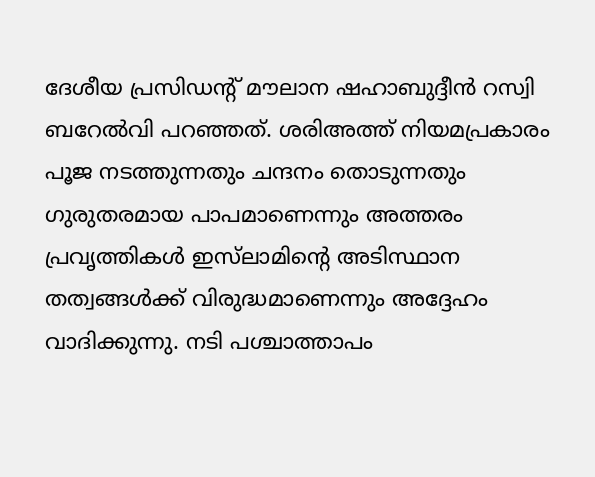ദേശീയ പ്രസിഡന്റ് മൗലാന ഷഹാബുദ്ദീൻ റസ്വി ബറേൽവി പറഞ്ഞത്. ശരിഅത്ത് നിയമപ്രകാരം പൂജ നടത്തുന്നതും ചന്ദനം തൊടുന്നതും ഗുരുതരമായ പാപമാണെന്നും അത്തരം പ്രവൃത്തികൾ ഇസ്‌ലാമിന്റെ അടിസ്ഥാന തത്വങ്ങൾക്ക് വിരുദ്ധമാണെന്നും അദ്ദേഹം വാദിക്കുന്നു. നടി പശ്ചാത്താപം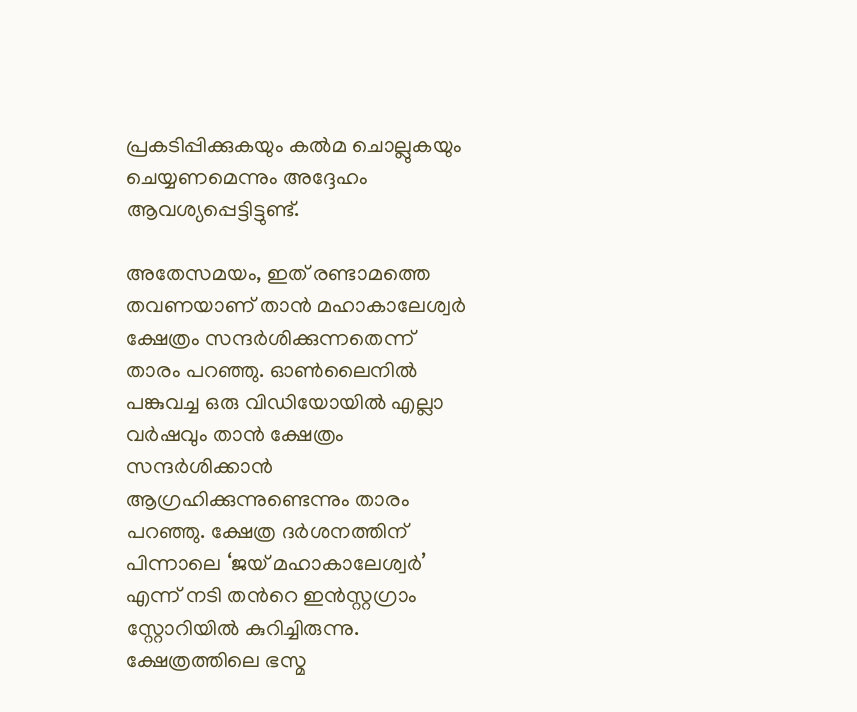പ്രകടിപ്പിക്കുകയും കൽമ ചൊല്ലുകയും ചെയ്യണമെന്നും അദ്ദേഹം ആവശ്യപ്പെട്ടിട്ടുണ്ട്.

അതേസമയം, ഇത് രണ്ടാമത്തെ തവണയാണ് താന്‍ മഹാകാലേശ്വര്‍ ക്ഷേത്രം സന്ദര്‍ശിക്കുന്നതെന്ന് താരം പറഞ്ഞു. ഓണ്‍ലൈനില്‍ പങ്കുവച്ച ഒരു വിഡിയോയില്‍ എല്ലാ വര്‍ഷവും താന്‍ ക്ഷേത്രം സന്ദര്‍ശിക്കാന്‍ ആഗ്രഹിക്കുന്നുണ്ടെന്നും താരം പറഞ്ഞു. ക്ഷേത്ര ദര്‍ശനത്തിന് പിന്നാലെ ‘ജയ് മഹാകാലേശ്വര്‍’ എന്ന് നടി തന്‍റെ ഇന്‍സ്റ്റഗ്രാം സ്റ്റോറിയില്‍ കുറിച്ചിരുന്നു. ക്ഷേത്രത്തിലെ ഭസ്മ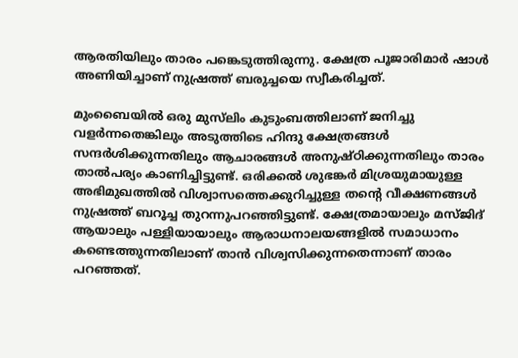ആരതിയിലും താരം പങ്കെടുത്തിരുന്നു. ക്ഷേത്ര പൂജാരിമാര്‍ ഷാള്‍ അണിയിച്ചാണ് നുഷ്രത്ത് ബരുച്ചയെ സ്വീകരിച്ചത്.

മുംബൈയില്‍ ഒരു മുസ്‌ലിം കുടുംബത്തിലാണ് ജനിച്ചു വളര്‍ന്നതെങ്കിലും അടുത്തിടെ ഹിന്ദു ക്ഷേത്രങ്ങൾ സന്ദർശിക്കുന്നതിലും ആചാരങ്ങള്‍ അനുഷ്ഠിക്കുന്നതിലും താരം താല്‍പര്യം കാണിച്ചിട്ടുണ്ട്. ഒരിക്കല്‍ ശുഭങ്കർ മിശ്രയുമായുള്ള അഭിമുഖത്തിൽ വിശ്വാസത്തെക്കുറിച്ചുള്ള തന്റെ വീക്ഷണങ്ങൾ നുഷ്രത്ത് ബറൂച്ച തുറന്നുപറഞ്ഞിട്ടുണ്ട്. ക്ഷേത്രമായാലും മസ്ജിദ് ആയാലും പള്ളിയായാലും ആരാധനാലയങ്ങളിൽ സമാധാനം കണ്ടെത്തുന്നതിലാണ് താന്‍ വിശ്വസിക്കുന്നതെന്നാണ് താരം പറഞ്ഞത്.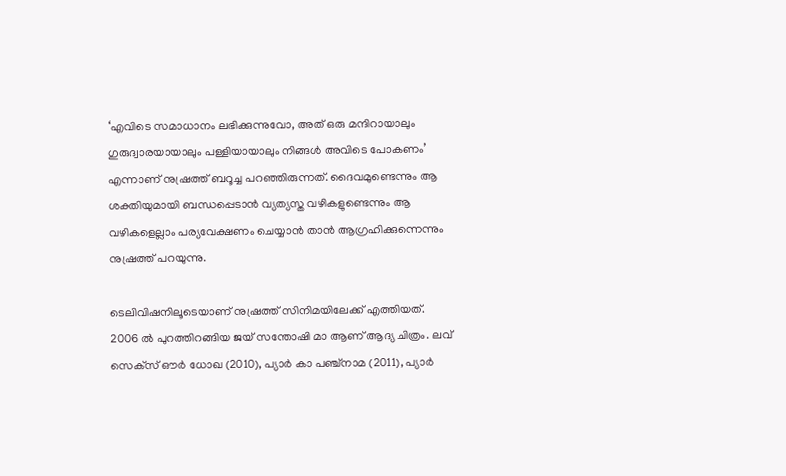‘എവിടെ സമാധാനം ലഭിക്കുന്നുവോ, അത് ഒരു മന്ദിറായാലും ഗുരുദ്വാരയായാലും പള്ളിയായാലും നിങ്ങൾ അവിടെ പോകണം’ എന്നാണ് നുഷ്രത്ത് ബറൂച്ച പറഞ്ഞിരുന്നത്. ദൈവമുണ്ടെന്നും ആ ശക്തിയുമായി ബന്ധപ്പെടാന്‍ വ്യത്യസ്ത വഴികളുണ്ടെന്നും ആ വഴികളെല്ലാം പര്യവേക്ഷണം ചെയ്യാൻ താന്‍ ആഗ്രഹിക്കുന്നെന്നും നുഷ്രത്ത് പറയുന്നു.

ടെലിവിഷനിലൂടെയാണ് നുഷ്രത്ത് സിനിമയിലേക്ക് എത്തിയത്. 2006 ല്‍ പുറത്തിറങ്ങിയ ജയ് സന്തോഷി മാ ആണ് ആദ്യ ചിത്രം. ലവ് സെക്‌സ് ഔർ ധോഖ (2010), പ്യാർ കാ പഞ്ച്‌നാമ (2011), പ്യാർ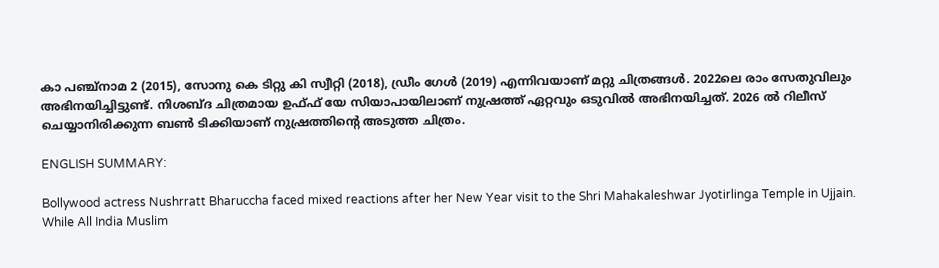കാ പഞ്ച്‌നാമ 2 (2015), സോനു കെ ടിറ്റു കി സ്വീറ്റി (2018), ഡ്രീം ഗേൾ (2019) എന്നിവയാണ് മറ്റു ചിത്രങ്ങള്‍. 2022ലെ രാം സേതുവിലും അഭിനയിച്ചിട്ടുണ്ട്. നിശബ്ദ ചിത്രമായ ഉഫ്ഫ് യേ സിയാപായിലാണ് നുഷ്രത്ത് ഏറ്റവും ഒടുവില്‍ അഭിനയിച്ചത്. 2026 ൽ റിലീസ് ചെയ്യാനിരിക്കുന്ന ബൺ ടിക്കിയാണ് നുഷ്രത്തിന്‍റെ അടുത്ത ചിത്രം.

ENGLISH SUMMARY:

Bollywood actress Nushrratt Bharuccha faced mixed reactions after her New Year visit to the Shri Mahakaleshwar Jyotirlinga Temple in Ujjain. While All India Muslim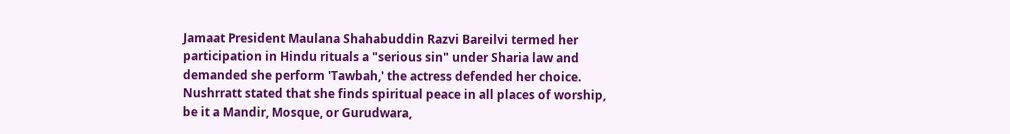Jamaat President Maulana Shahabuddin Razvi Bareilvi termed her participation in Hindu rituals a "serious sin" under Sharia law and demanded she perform 'Tawbah,' the actress defended her choice. Nushrratt stated that she finds spiritual peace in all places of worship, be it a Mandir, Mosque, or Gurudwara,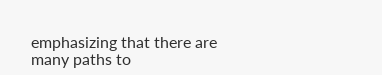emphasizing that there are many paths to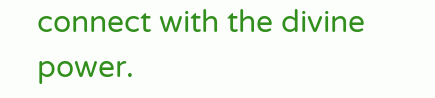connect with the divine power.